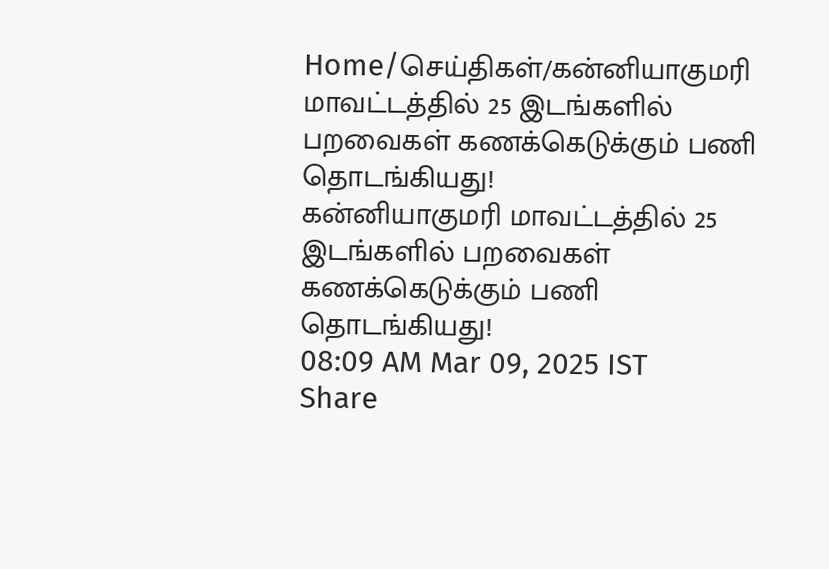Home/செய்திகள்/கன்னியாகுமரி மாவட்டத்தில் 25 இடங்களில் பறவைகள் கணக்கெடுக்கும் பணி தொடங்கியது!
கன்னியாகுமரி மாவட்டத்தில் 25 இடங்களில் பறவைகள் கணக்கெடுக்கும் பணி தொடங்கியது!
08:09 AM Mar 09, 2025 IST
Share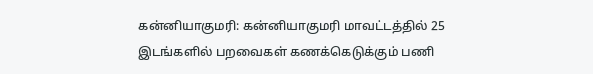கன்னியாகுமரி: கன்னியாகுமரி மாவட்டத்தில் 25 இடங்களில் பறவைகள் கணக்கெடுக்கும் பணி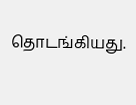தொடங்கியது.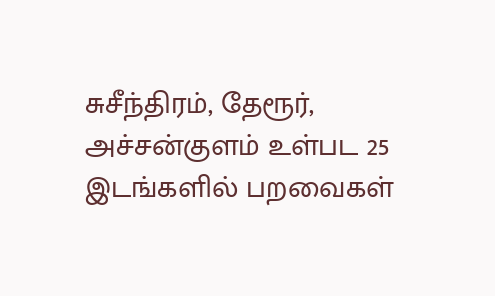சுசீந்திரம், தேரூர், அச்சன்குளம் உள்பட 25 இடங்களில் பறவைகள்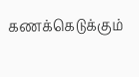கணக்கெடுக்கும்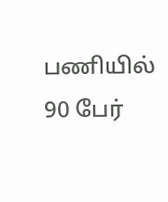பணியில் 90 பேர்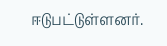ஈடுபட்டுள்ளனர்.